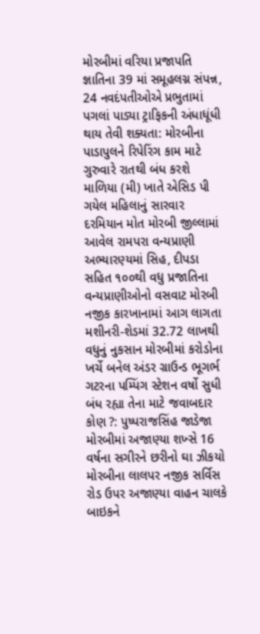મોરબીમાં વરિયા પ્રજાપતિ જ્ઞાતિના 39 માં સમૂહલગ્ન સંપન્ન, 24 નવદંપતીઓએ પ્રભુતામાં પગલાં પાડ્યા ટ્રાફિકની અંધાધૂંધી થાય તેવી શક્યતા: મોરબીના પાડાપુલને રિપેરિંગ કામ માટે ગુરુવારે રાતથી બંધ કરશે માળિયા (મી) ખાતે એસિડ પી ગયેલ મહિલાનું સારવાર દરમિયાન મોત મોરબી જીલ્લામાં આવેલ રામપરા વન્યપ્રાણી અભ્યારણ્યમાં સિહ, દીપડા સહિત ૧૦૦થી વધુ પ્રજાતિના વન્યપ્રાણીઓનો વસવાટ મોરબી નજીક કારખાનામાં આગ લાગતા મશીનરી-શેડમાં 32.72 લાખથી વધુનું નુકસાન મોરબીમાં કરોડોના ખર્ચે બનેલ અંડર ગ્રાઉન્ડ ભૂગર્ભ ગટરના પમ્પિંગ સ્ટેશન વર્ષો સુધી બંધ રહ્યા તેના માટે જવાબદાર કોણ ?: પુષ્પરાજસિંહ જાડેજા મોરબીમાં અજાણ્યા શખ્સે 16 વર્ષના સગીરને છરીનો ઘા ઝીકયો મોરબીના લાલપર નજીક સર્વિસ રોડ ઉપર અજાણ્યા વાહન ચાલકે બાઇકને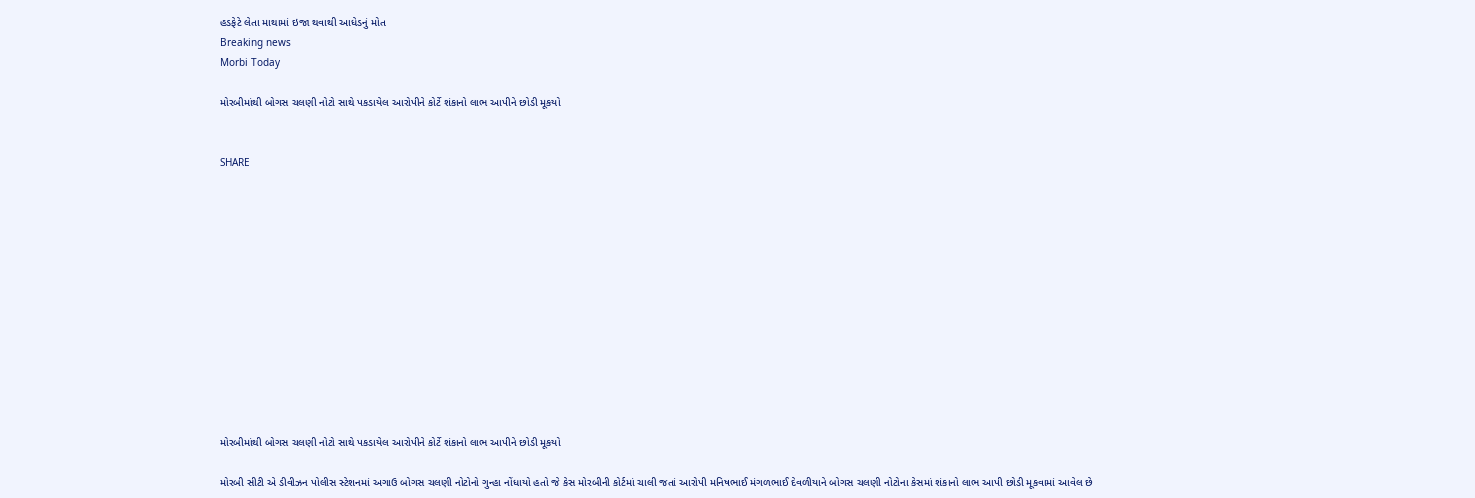હડફેટે લેતા માથામાં ઇજા થવાથી આધેડનું મોત
Breaking news
Morbi Today

મોરબીમાંથી બોગસ ચલણી નોટો સાથે પકડાયેલ આરોપીને કોર્ટે શંકાનો લાભ આપીને છોડી મૂકયો


SHARE













મોરબીમાંથી બોગસ ચલણી નોટો સાથે પકડાયેલ આરોપીને કોર્ટે શંકાનો લાભ આપીને છોડી મૂકયો

મોરબી સીટી એ ડીવીઝન પોલીસ સ્ટેશનમાં અગાઉ બોગસ ચલણી નોટોનો ગુન્હા નોંધાયો હતો જે કેસ મોરબીની કોર્ટમાં ચાલી જતાં આરોપી મનિષભાઈ મંગળભાઈ દેવળીયાને બોગસ ચલણી નોટોના કેસમાં શંકાનો લાભ આપી છોડી મૂકવામાં આવેલ છે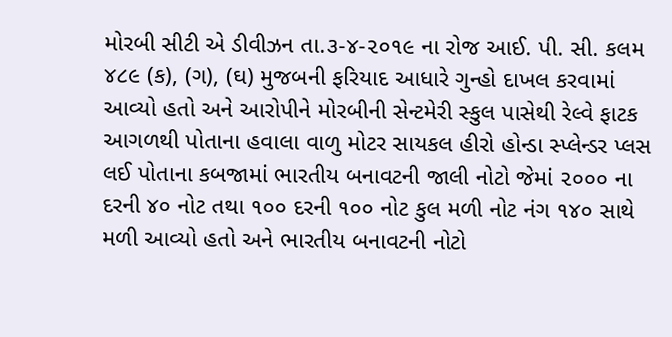મોરબી સીટી એ ડીવીઝન તા.૩-૪-૨૦૧૯ ના રોજ આઈ. પી. સી. કલમ ૪૮૯ (ક), (ગ), (ઘ) મુજબની ફરિયાદ આધારે ગુન્હો દાખલ કરવામાં આવ્યો હતો અને આરોપીને મોરબીની સેન્ટમેરી સ્કુલ પાસેથી રેલ્વે ફાટક આગળથી પોતાના હવાલા વાળુ મોટર સાયકલ હીરો હોન્ડા સ્પ્લેન્ડર પ્લસ લઈ પોતાના કબજામાં ભારતીય બનાવટની જાલી નોટો જેમાં ૨૦૦૦ ના દરની ૪૦ નોટ તથા ૧૦૦ દરની ૧૦૦ નોટ કુલ મળી નોટ નંગ ૧૪૦ સાથે મળી આવ્યો હતો અને ભારતીય બનાવટની નોટો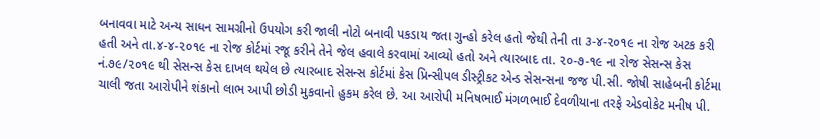બનાવવા માટે અન્ય સાધન સામગ્રીનો ઉપયોગ કરી જાલી નોટો બનાવી પકડાય જતા ગુન્હો કરેલ હતો જેથી તેની તા ૩-૪-૨૦૧૯ ના રોજ અટક કરી હતી અને તા.૪-૪-૨૦૧૯ ના રોજ કોર્ટમાં રજૂ કરીને તેને જેલ હવાલે કરવામાં આવ્યો હતો અને ત્યારબાદ તા. ૨૦-૭-૧૯ ના રોજ સેસન્સ કેસ નં.૭૯/૨૦૧૯ થી સેસન્સ કેસ દાખલ થયેલ છે ત્યારબાદ સેસન્સ કોર્ટમાં કેસ પ્રિન્સીપલ ડીસ્ટ્રીકટ એન્ડ સેસન્સના જજ પી.સી. જોષી સાહેબની કોર્ટમા ચાલી જતા આરોપીને શંકાનો લાભ આપી છોડી મુકવાનો હુકમ કરેલ છે. આ આરોપી મનિષભાઈ મંગળભાઈ દેવળીયાના તરફે એડવોકેટ મનીષ પી.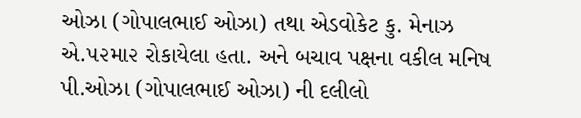ઓઝા (ગોપાલભાઈ ઓઝા) તથા એડવોકેટ કુ. મેનાઝ એ.૫૨મા૨ રોકાયેલા હતા. અને બચાવ પક્ષના વકીલ મનિષ પી.ઓઝા (ગોપાલભાઈ ઓઝા) ની દલીલો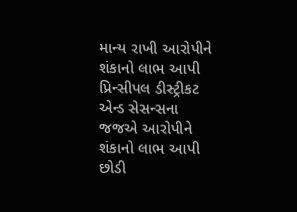માન્ય રાખી આરોપીને શંકાનો લાભ આપી પ્રિન્સીપલ ડીસ્ટ્રીકટ એન્ડ સેસન્સના જજએ આરોપીને શંકાનો લાભ આપી છોડી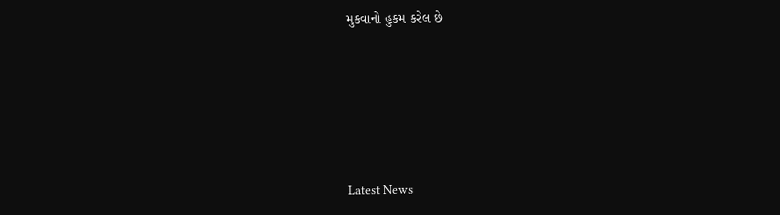મુકવાનો હુકમ કરેલ છે






Latest News